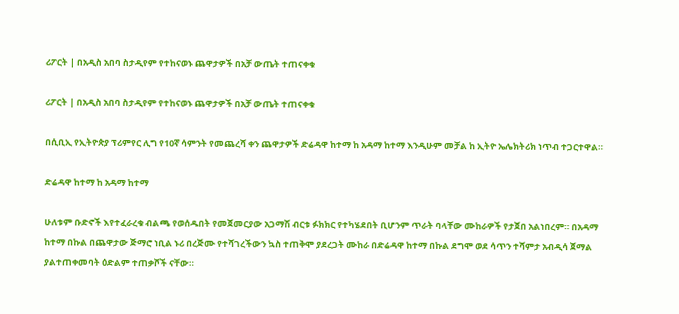ሪፖርት | በአዲስ አበባ ስታዲየም የተከናወኑ ጨዋታዎች በአቻ ውጤት ተጠናቀቁ

ሪፖርት | በአዲስ አበባ ስታዲየም የተከናወኑ ጨዋታዎች በአቻ ውጤት ተጠናቀቁ

በሲቢኢ የኢትዮጵያ ፕሪምየር ሊግ የ10ኛ ሳምንት የመጨረሻ ቀን ጨዋታዎች ድሬዳዋ ከተማ ከ አዳማ ከተማ እንዲሁም መቻል ከ ኢትዮ ኤሌክትሪክ ነጥብ ተጋርተዋል።

ድሬዳዋ ከተማ ከ አዳማ ከተማ

ሁለቱም ቡድኖች እየተፈራረቁ ብልጫ የወሰዱበት የመጀመርያው አጋማሽ ብርቱ ፉክክር የተካሄደበት ቢሆንም ጥራት ባላቸው ሙከራዎች የታጀበ አልነበረም። በአዳማ ከተማ በኩል በጨዋታው ጅማሮ ነቢል ኑሪ በረጅሙ የተሻገረችውን ኳስ ተጠቅሞ ያደረጋት ሙከራ በድሬዳዋ ከተማ በኩል ደግሞ ወደ ሳጥን ተሻምታ አብዲሳ ጀማል  ያልተጠቀመባት ዕድልም ተጠቃሾች ናቸው።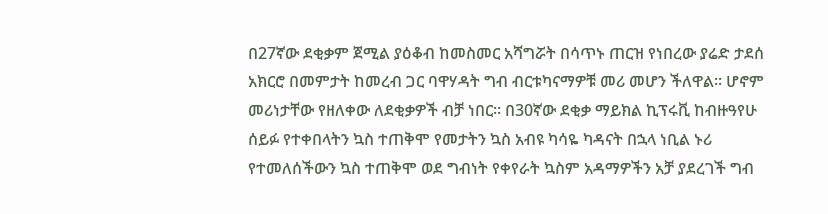በ27ኛው ደቂቃም ጀሚል ያዕቆብ ከመስመር አሻግሯት በሳጥኑ ጠርዝ የነበረው ያሬድ ታደሰ አክርሮ በመምታት ከመረብ ጋር ባዋሃዳት ግብ ብርቱካናማዎቹ መሪ መሆን ችለዋል። ሆኖም መሪነታቸው የዘለቀው ለደቂቃዎች ብቻ ነበር። በ30ኛው ደቂቃ ማይክል ኪፕሩቪ ከብዙዓየሁ ሰይፉ የተቀበላትን ኳስ ተጠቅሞ የመታትን ኳስ አብዩ ካሳዬ ካዳናት በኋላ ነቢል ኑሪ የተመለሰችውን ኳስ ተጠቅሞ ወደ ግብነት የቀየራት ኳስም አዳማዎችን አቻ ያደረገች ግብ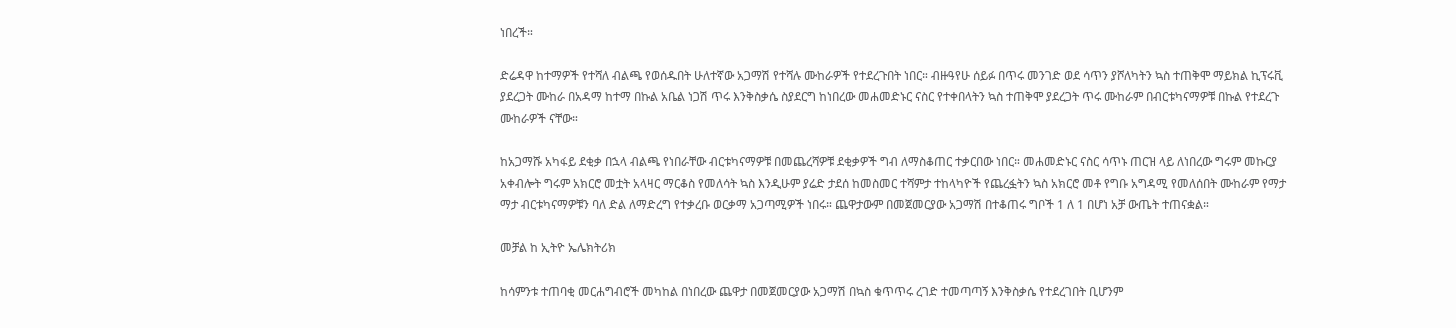ነበረች።

ድሬዳዋ ከተማዎች የተሻለ ብልጫ የወሰዱበት ሁለተኛው አጋማሽ የተሻሉ ሙከራዎች የተደረጉበት ነበር። ብዙዓየሁ ሰይፉ በጥሩ መንገድ ወደ ሳጥን ያሾለካትን ኳስ ተጠቅሞ ማይክል ኪፕሩቪ ያደረጋት ሙከራ በአዳማ ከተማ በኩል አቤል ነጋሽ ጥሩ እንቅስቃሴ ስያደርግ ከነበረው መሐመድኑር ናስር የተቀበላትን ኳስ ተጠቅሞ ያደረጋት ጥሩ ሙከራም በብርቱካናማዎቹ በኩል የተደረጉ ሙከራዎች ናቸው።

ከአጋማሹ አካፋይ ደቂቃ በኋላ ብልጫ የነበራቸው ብርቱካናማዎቹ በመጨረሻዎቹ ደቂቃዎች ግብ ለማስቆጠር ተቃርበው ነበር። መሐመድኑር ናስር ሳጥኑ ጠርዝ ላይ ለነበረው ግሩም መኩርያ አቀብሎት ግሩም አክርሮ መቷት አላዛር ማርቆስ የመለሳት ኳስ እንዲሁም ያሬድ ታደሰ ከመስመር ተሻምታ ተከላካዮች የጨረፏትን ኳስ አክርሮ መቶ የግቡ አግዳሚ የመለሰበት ሙከራም የማታ ማታ ብርቱካናማዎቹን ባለ ድል ለማድረግ የተቃረቡ ወርቃማ አጋጣሚዎች ነበሩ። ጨዋታውም በመጀመርያው አጋማሽ በተቆጠሩ ግቦች 1 ለ 1 በሆነ አቻ ውጤት ተጠናቋል።

መቻል ከ ኢትዮ ኤሌክትሪክ

ከሳምንቱ ተጠባቂ መርሐግብሮች መካከል በነበረው ጨዋታ በመጀመርያው አጋማሽ በኳስ ቁጥጥሩ ረገድ ተመጣጣኝ እንቅስቃሴ የተደረገበት ቢሆንም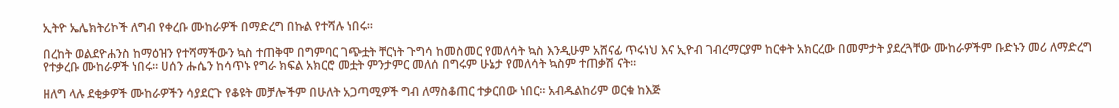ኢትዮ ኤሌክትሪኮች ለግብ የቀረቡ ሙከራዎች በማድረግ በኩል የተሻሉ ነበሩ።

በረከት ወልደዮሐንስ ከማዕዝን የተሻማችውን ኳስ ተጠቅሞ በግምባር ገጭቷት ቸርነት ጉግሳ ከመስመር የመለሳት ኳስ እንዲሁም አሸናፊ ጥሩነህ እና ኢዮብ ገብረማርያም ከርቀት አክርረው በመምታት ያደረጓቸው ሙከራዎችም ቡድኑን መሪ ለማድረግ የተቃረቡ ሙከራዎች ነበሩ። ሀሰን ሑሴን ከሳጥኑ የግራ ክፍል አክርሮ መቷት ምንታምር መለሰ በግሩም ሁኔታ የመለሳት ኳስም ተጠቃሽ ናት።

ዘለግ ላሉ ደቂቃዎች ሙከራዎችን ሳያደርጉ የቆዩት መቻሎችም በሁለት አጋጣሚዎች ግብ ለማስቆጠር ተቃርበው ነበር። አብዱልከሪም ወርቁ ከእጅ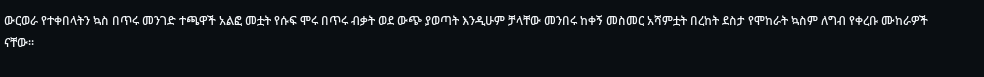ውርወራ የተቀበላትን ኳስ በጥሩ መንገድ ተጫዋች አልፎ መቷት የሱፍ ሞሩ በጥሩ ብቃት ወደ ውጭ ያወጣት እንዲሁም ቻላቸው መንበሩ ከቀኝ መስመር አሻምቷት በረከት ደስታ የሞከራት ኳስም ለግብ የቀረቡ ሙከራዎች ናቸው።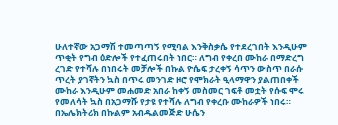ሁለተኛው አጋማሽ ተመጣጣኝ የሚባል እንቅስቃሴ የተደረገበት እንዲሁም ጥቂት የግብ ዕድሎች የተፈጠሩበት ነበር። ለግብ የቀረበ ሙከራ በማድረግ ረገድ የተሻሉ በነበሩት መቻሎች በኩል ዮሴፍ ታረቀኝ ሳጥን ውስጥ በራሱ ጥረት ያገኛትን ኳስ በጥሩ መንገድ ዞሮ የሞክራት ዒላማዋን ያልጠበቀች ሙከራ እንዲሁም መሐመድ አበራ ከቀኝ መስመር ገፍቶ መቷት የሱፍ ሞሩ የመለሳት ኳስ በአጋማሹ የታዩ የተሻሉ ለግብ የቀረቡ ሙከራዎች ነበሩ። በኤሌክትሪክ በኩልም አብዱልመጅድ ሁሴን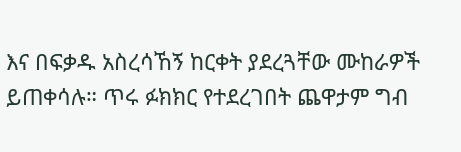እና በፍቃዱ አስረሳኸኝ ከርቀት ያደረጓቸው ሙከራዎች ይጠቀሳሉ። ጥሩ ፉክክር የተደረገበት ጨዋታም ግብ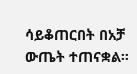ሳይቆጠርበት በአቻ ውጤት ተጠናቋል።